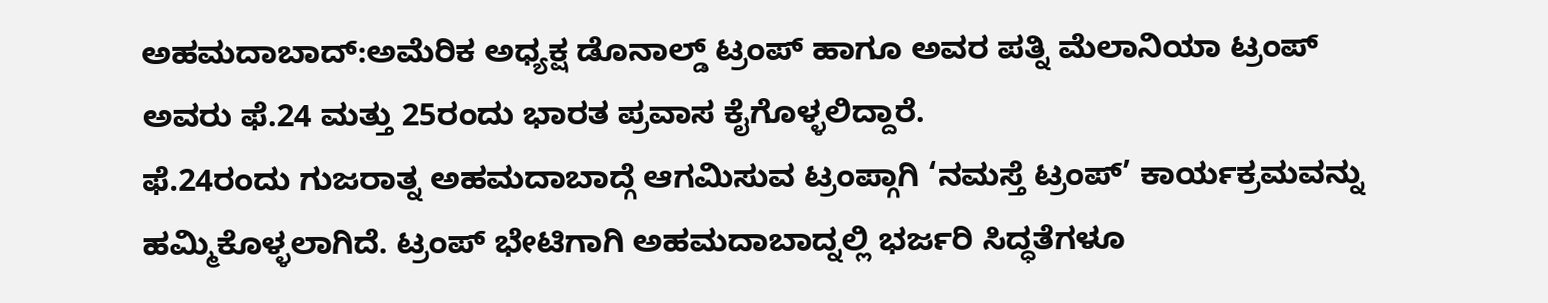ಅಹಮದಾಬಾದ್:ಅಮೆರಿಕ ಅಧ್ಯಕ್ಷ ಡೊನಾಲ್ಡ್ ಟ್ರಂಪ್ ಹಾಗೂ ಅವರ ಪತ್ನಿ ಮೆಲಾನಿಯಾ ಟ್ರಂಪ್ ಅವರು ಫೆ.24 ಮತ್ತು 25ರಂದು ಭಾರತ ಪ್ರವಾಸ ಕೈಗೊಳ್ಳಲಿದ್ದಾರೆ.
ಫೆ.24ರಂದು ಗುಜರಾತ್ನ ಅಹಮದಾಬಾದ್ಗೆ ಆಗಮಿಸುವ ಟ್ರಂಪ್ಗಾಗಿ ‘ನಮಸ್ತೆ ಟ್ರಂಪ್’ ಕಾರ್ಯಕ್ರಮವನ್ನು ಹಮ್ಮಿಕೊಳ್ಳಲಾಗಿದೆ. ಟ್ರಂಪ್ ಭೇಟಿಗಾಗಿ ಅಹಮದಾಬಾದ್ನಲ್ಲಿ ಭರ್ಜರಿ ಸಿದ್ಧತೆಗಳೂ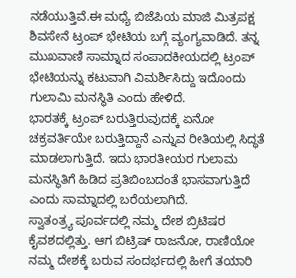ನಡೆಯುತ್ತಿವೆ.ಈ ಮಧ್ಯೆ ಬಿಜೆಪಿಯ ಮಾಜಿ ಮಿತ್ರಪಕ್ಷ ಶಿವಸೇನೆ ಟ್ರಂಪ್ ಭೇಟಿಯ ಬಗ್ಗೆ ವ್ಯಂಗ್ಯವಾಡಿದೆ. ತನ್ನ ಮುಖವಾಣಿ ಸಾಮ್ನಾದ ಸಂಪಾದಕೀಯದಲ್ಲಿ ಟ್ರಂಪ್ ಭೇಟಿಯನ್ನು ಕಟುವಾಗಿ ವಿಮರ್ಶಿಸಿದ್ದು ಇದೊಂದು ಗುಲಾಮಿ ಮನಸ್ಥಿತಿ ಎಂದು ಹೇಳಿದೆ.
ಭಾರತಕ್ಕೆ ಟ್ರಂಪ್ ಬರುತ್ತಿರುವುದಕ್ಕೆ ಏನೋ ಚಕ್ರವರ್ತಿಯೇ ಬರುತ್ತಿದ್ದಾನೆ ಎನ್ನುವ ರೀತಿಯಲ್ಲಿ ಸಿದ್ಧತೆ ಮಾಡಲಾಗುತ್ತಿದೆ. ಇದು ಭಾರತೀಯರ ಗುಲಾಮ ಮನಸ್ಥಿತಿಗೆ ಹಿಡಿದ ಪ್ರತಿಬಿಂಬದಂತೆ ಭಾಸವಾಗುತ್ತಿದೆ ಎಂದು ಸಾಮ್ನಾದಲ್ಲಿ ಬರೆಯಲಾಗಿದೆ.
ಸ್ವಾತಂತ್ರ್ಯ ಪೂರ್ವದಲ್ಲಿ ನಮ್ಮ ದೇಶ ಬ್ರಿಟಿಷರ ಕೈವಶದಲ್ಲಿತ್ತು. ಆಗ ಬಿಟ್ರಿಷ್ ರಾಜನೋ, ರಾಣಿಯೋ ನಮ್ಮ ದೇಶಕ್ಕೆ ಬರುವ ಸಂದರ್ಭದಲ್ಲಿ ಹೀಗೆ ತಯಾರಿ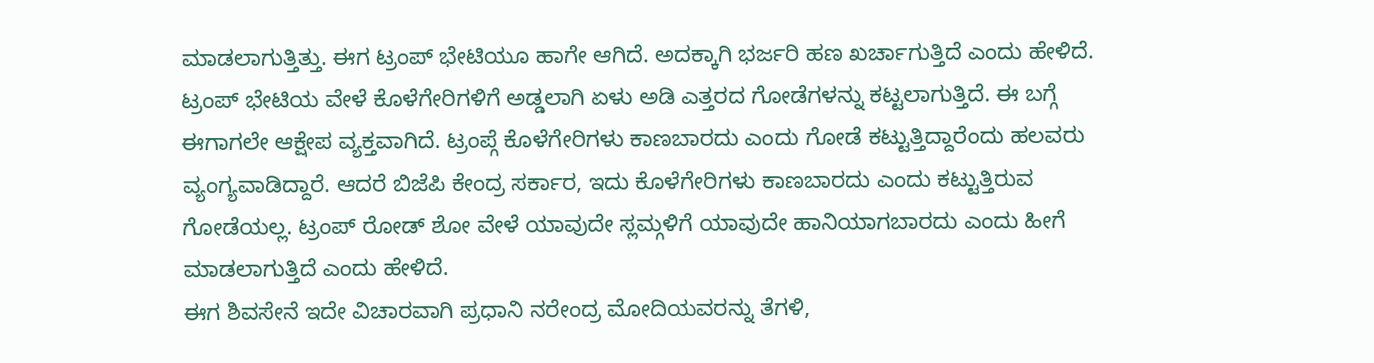ಮಾಡಲಾಗುತ್ತಿತ್ತು. ಈಗ ಟ್ರಂಪ್ ಭೇಟಿಯೂ ಹಾಗೇ ಆಗಿದೆ. ಅದಕ್ಕಾಗಿ ಭರ್ಜರಿ ಹಣ ಖರ್ಚಾಗುತ್ತಿದೆ ಎಂದು ಹೇಳಿದೆ.
ಟ್ರಂಪ್ ಭೇಟಿಯ ವೇಳೆ ಕೊಳೆಗೇರಿಗಳಿಗೆ ಅಡ್ಡಲಾಗಿ ಏಳು ಅಡಿ ಎತ್ತರದ ಗೋಡೆಗಳನ್ನು ಕಟ್ಟಲಾಗುತ್ತಿದೆ. ಈ ಬಗ್ಗೆ ಈಗಾಗಲೇ ಆಕ್ಷೇಪ ವ್ಯಕ್ತವಾಗಿದೆ. ಟ್ರಂಪ್ಗೆ ಕೊಳೆಗೇರಿಗಳು ಕಾಣಬಾರದು ಎಂದು ಗೋಡೆ ಕಟ್ಟುತ್ತಿದ್ದಾರೆಂದು ಹಲವರು ವ್ಯಂಗ್ಯವಾಡಿದ್ದಾರೆ. ಆದರೆ ಬಿಜೆಪಿ ಕೇಂದ್ರ ಸರ್ಕಾರ, ಇದು ಕೊಳೆಗೇರಿಗಳು ಕಾಣಬಾರದು ಎಂದು ಕಟ್ಟುತ್ತಿರುವ ಗೋಡೆಯಲ್ಲ. ಟ್ರಂಪ್ ರೋಡ್ ಶೋ ವೇಳೆ ಯಾವುದೇ ಸ್ಲಮ್ಗಳಿಗೆ ಯಾವುದೇ ಹಾನಿಯಾಗಬಾರದು ಎಂದು ಹೀಗೆ ಮಾಡಲಾಗುತ್ತಿದೆ ಎಂದು ಹೇಳಿದೆ.
ಈಗ ಶಿವಸೇನೆ ಇದೇ ವಿಚಾರವಾಗಿ ಪ್ರಧಾನಿ ನರೇಂದ್ರ ಮೋದಿಯವರನ್ನು ತೆಗಳಿ,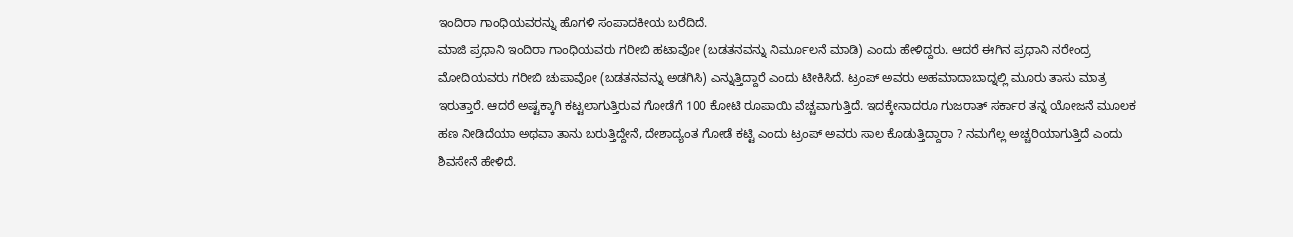ಇಂದಿರಾ ಗಾಂಧಿಯವರನ್ನು ಹೊಗಳಿ ಸಂಪಾದಕೀಯ ಬರೆದಿದೆ.
ಮಾಜಿ ಪ್ರಧಾನಿ ಇಂದಿರಾ ಗಾಂಧಿಯವರು ಗರೀಬಿ ಹಟಾವೋ (ಬಡತನವನ್ನು ನಿರ್ಮೂಲನೆ ಮಾಡಿ) ಎಂದು ಹೇಳಿದ್ದರು. ಆದರೆ ಈಗಿನ ಪ್ರಧಾನಿ ನರೇಂದ್ರ ಮೋದಿಯವರು ಗರೀಬಿ ಚುಪಾವೋ (ಬಡತನವನ್ನು ಅಡಗಿಸಿ) ಎನ್ನುತ್ತಿದ್ದಾರೆ ಎಂದು ಟೀಕಿಸಿದೆ. ಟ್ರಂಪ್ ಅವರು ಅಹಮಾದಾಬಾದ್ನಲ್ಲಿ ಮೂರು ತಾಸು ಮಾತ್ರ ಇರುತ್ತಾರೆ. ಆದರೆ ಅಷ್ಟಕ್ಕಾಗಿ ಕಟ್ಟಲಾಗುತ್ತಿರುವ ಗೋಡೆಗೆ 100 ಕೋಟಿ ರೂಪಾಯಿ ವೆಚ್ಚವಾಗುತ್ತಿದೆ. ಇದಕ್ಕೇನಾದರೂ ಗುಜರಾತ್ ಸರ್ಕಾರ ತನ್ನ ಯೋಜನೆ ಮೂಲಕ ಹಣ ನೀಡಿದೆಯಾ ಅಥವಾ ತಾನು ಬರುತ್ತಿದ್ದೇನೆ, ದೇಶಾದ್ಯಂತ ಗೋಡೆ ಕಟ್ಟಿ ಎಂದು ಟ್ರಂಪ್ ಅವರು ಸಾಲ ಕೊಡುತ್ತಿದ್ದಾರಾ ? ನಮಗೆಲ್ಲ ಅಚ್ಚರಿಯಾಗುತ್ತಿದೆ ಎಂದು ಶಿವಸೇನೆ ಹೇಳಿದೆ.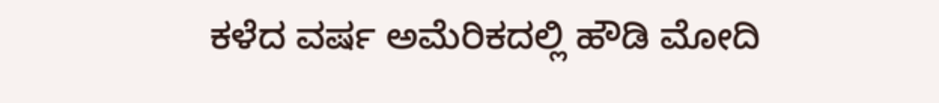ಕಳೆದ ವರ್ಷ ಅಮೆರಿಕದಲ್ಲಿ ಹೌಡಿ ಮೋದಿ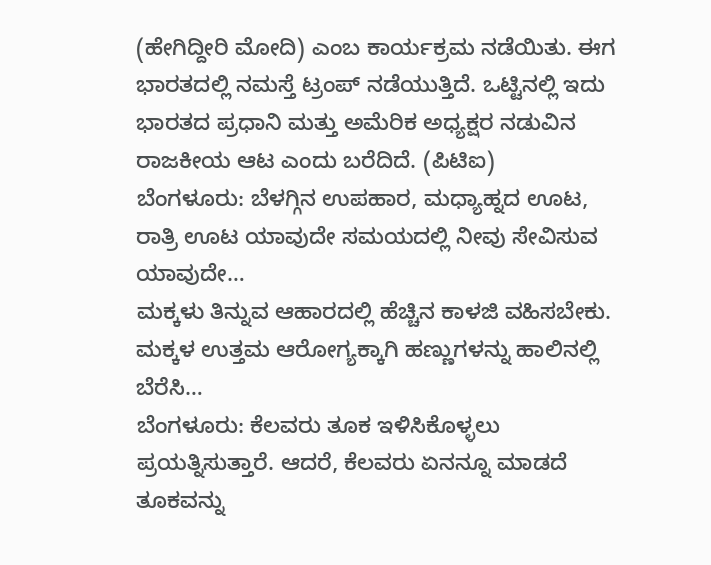(ಹೇಗಿದ್ದೀರಿ ಮೋದಿ) ಎಂಬ ಕಾರ್ಯಕ್ರಮ ನಡೆಯಿತು. ಈಗ ಭಾರತದಲ್ಲಿ ನಮಸ್ತೆ ಟ್ರಂಪ್ ನಡೆಯುತ್ತಿದೆ. ಒಟ್ಟಿನಲ್ಲಿ ಇದು ಭಾರತದ ಪ್ರಧಾನಿ ಮತ್ತು ಅಮೆರಿಕ ಅಧ್ಯಕ್ಷರ ನಡುವಿನ ರಾಜಕೀಯ ಆಟ ಎಂದು ಬರೆದಿದೆ. (ಪಿಟಿಐ)
ಬೆಂಗಳೂರು: ಬೆಳಗ್ಗಿನ ಉಪಹಾರ, ಮಧ್ಯಾಹ್ನದ ಊಟ, ರಾತ್ರಿ ಊಟ ಯಾವುದೇ ಸಮಯದಲ್ಲಿ ನೀವು ಸೇವಿಸುವ ಯಾವುದೇ…
ಮಕ್ಕಳು ತಿನ್ನುವ ಆಹಾರದಲ್ಲಿ ಹೆಚ್ಚಿನ ಕಾಳಜಿ ವಹಿಸಬೇಕು. ಮಕ್ಕಳ ಉತ್ತಮ ಆರೋಗ್ಯಕ್ಕಾಗಿ ಹಣ್ಣುಗಳನ್ನು ಹಾಲಿನಲ್ಲಿ ಬೆರೆಸಿ…
ಬೆಂಗಳೂರು: ಕೆಲವರು ತೂಕ ಇಳಿಸಿಕೊಳ್ಳಲು ಪ್ರಯತ್ನಿಸುತ್ತಾರೆ. ಆದರೆ, ಕೆಲವರು ಏನನ್ನೂ ಮಾಡದೆ ತೂಕವನ್ನು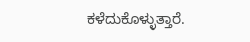ಕಳೆದುಕೊಳ್ಳುತ್ತಾರೆ.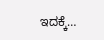ಇದಕ್ಕೆ…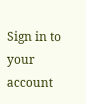Sign in to your account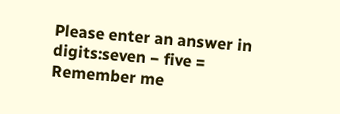Please enter an answer in digits:seven − five =
Remember me